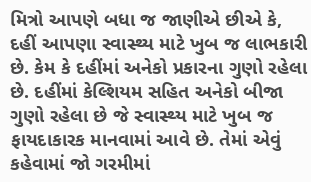મિત્રો આપણે બધા જ જાણીએ છીએ કે, દહીં આપણા સ્વાસ્થ્ય માટે ખુબ જ લાભકારી છે. કેમ કે દહીંમાં અનેકો પ્રકારના ગુણો રહેલા છે. દહીંમાં કેલ્શિયમ સહિત અનેકો બીજા ગુણો રહેલા છે જે સ્વાસ્થ્ય માટે ખુબ જ ફાયદાકારક માનવામાં આવે છે. તેમાં એવું કહેવામાં જો ગરમીમાં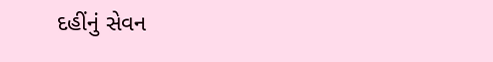દહીંનું સેવન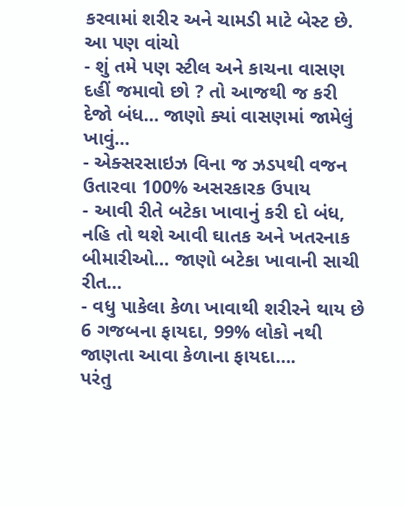કરવામાં શરીર અને ચામડી માટે બેસ્ટ છે.
આ પણ વાંચો
- શું તમે પણ સ્ટીલ અને કાચના વાસણ દહીં જમાવો છો ? તો આજથી જ કરી દેજો બંધ… જાણો ક્યાં વાસણમાં જામેલું ખાવું…
- એક્સરસાઇઝ વિના જ ઝડપથી વજન ઉતારવા 100% અસરકારક ઉપાય
- આવી રીતે બટેકા ખાવાનું કરી દો બંધ, નહિ તો થશે આવી ઘાતક અને ખતરનાક બીમારીઓ… જાણો બટેકા ખાવાની સાચી રીત…
- વધુ પાકેલા કેળા ખાવાથી શરીરને થાય છે 6 ગજબના ફાયદા, 99% લોકો નથી જાણતા આવા કેળાના ફાયદા….
પરંતુ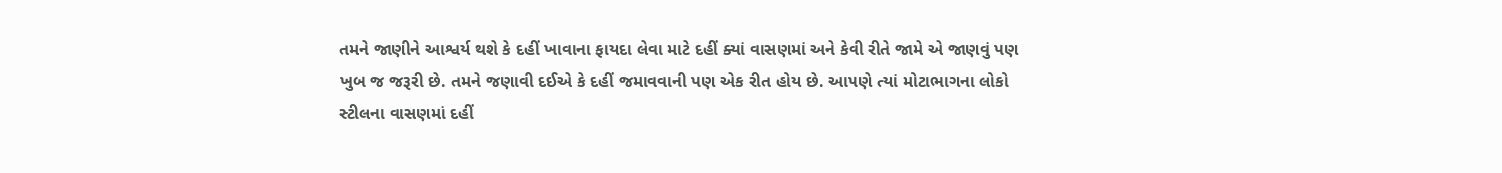તમને જાણીને આશ્વર્ય થશે કે દહીં ખાવાના ફાયદા લેવા માટે દહીં ક્યાં વાસણમાં અને કેવી રીતે જામે એ જાણવું પણ ખુબ જ જરૂરી છે. તમને જણાવી દઈએ કે દહીં જમાવવાની પણ એક રીત હોય છે. આપણે ત્યાં મોટાભાગના લોકો સ્ટીલના વાસણમાં દહીં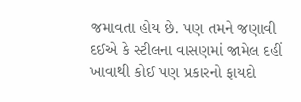જમાવતા હોય છે. પણ તમને જણાવી દઈએ કે સ્ટીલના વાસણમાં જામેલ દહીં ખાવાથી કોઈ પણ પ્રકારનો ફાયદો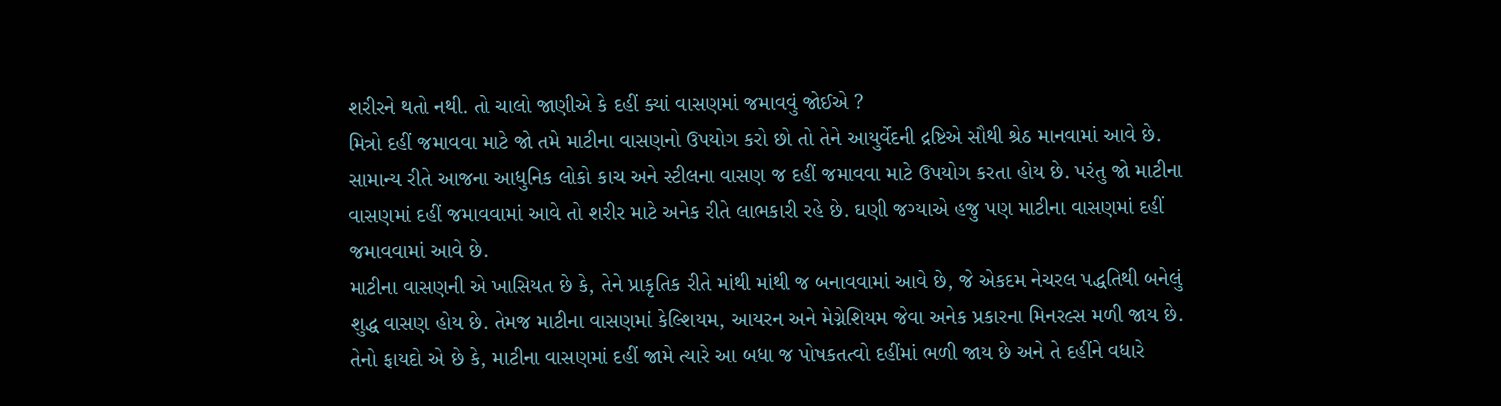શરીરને થતો નથી. તો ચાલો જાણીએ કે દહીં ક્યાં વાસણમાં જમાવવું જોઈએ ?
મિત્રો દહીં જમાવવા માટે જો તમે માટીના વાસણનો ઉપયોગ કરો છો તો તેને આયુર્વેદની દ્રષ્ટિએ સૌથી શ્રેઠ માનવામાં આવે છે. સામાન્ય રીતે આજના આધુનિક લોકો કાચ અને સ્ટીલના વાસણ જ દહીં જમાવવા માટે ઉપયોગ કરતા હોય છે. પરંતુ જો માટીના વાસણમાં દહીં જમાવવામાં આવે તો શરીર માટે અનેક રીતે લાભકારી રહે છે. ઘણી જગ્યાએ હજુ પણ માટીના વાસણમાં દહીં જમાવવામાં આવે છે.
માટીના વાસણની એ ખાસિયત છે કે, તેને પ્રાકૃતિક રીતે માંથી માંથી જ બનાવવામાં આવે છે, જે એકદમ નેચરલ પદ્ધતિથી બનેલું શુદ્ધ વાસણ હોય છે. તેમજ માટીના વાસણમાં કેલ્શિયમ, આયરન અને મેગ્નેશિયમ જેવા અનેક પ્રકારના મિનરલ્સ મળી જાય છે. તેનો ફાયદો એ છે કે, માટીના વાસણમાં દહીં જામે ત્યારે આ બધા જ પોષકતત્વો દહીંમાં ભળી જાય છે અને તે દહીંને વધારે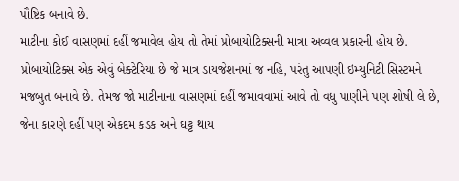પૌષ્ટિક બનાવે છે.
માટીના કોઈ વાસણમાં દહીં જમાવેલ હોય તો તેમાં પ્રોબાયોટિક્સની માત્રા અવ્વલ પ્રકારની હોય છે. પ્રોબાયોટિક્સ એક એવું બેક્ટેરિયા છે જે માત્ર ડાયજેશનમાં જ નહિ, પરંતુ આપણી ઇમ્યુનિટી સિસ્ટમને મજબુત બનાવે છે. તેમજ જો માટીનાના વાસણમાં દહીં જમાવવામાં આવે તો વધુ પાણીને પણ શોષી લે છે, જેના કારણે દહીં પણ એકદમ કડક અને ઘટ્ટ થાય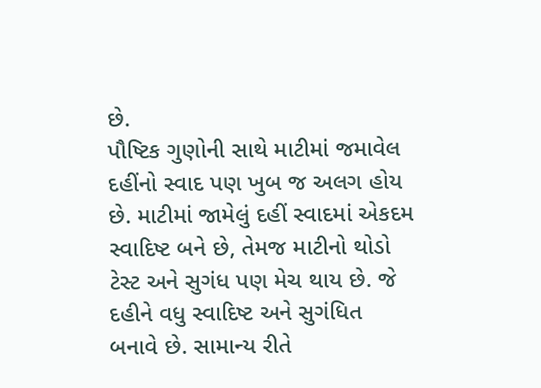છે.
પૌષ્ટિક ગુણોની સાથે માટીમાં જમાવેલ દહીંનો સ્વાદ પણ ખુબ જ અલગ હોય છે. માટીમાં જામેલું દહીં સ્વાદમાં એકદમ સ્વાદિષ્ટ બને છે, તેમજ માટીનો થોડો ટેસ્ટ અને સુગંધ પણ મેચ થાય છે. જે દહીને વધુ સ્વાદિષ્ટ અને સુગંધિત બનાવે છે. સામાન્ય રીતે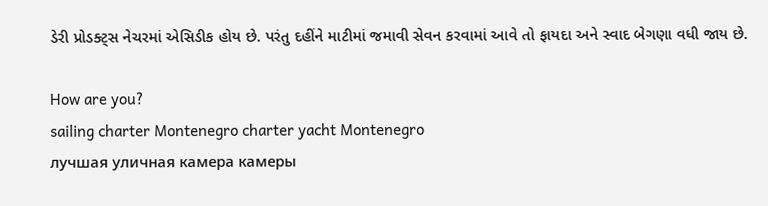ડેરી પ્રોડક્ટ્સ નેચરમાં એસિડીક હોય છે. પરંતુ દહીંને માટીમાં જમાવી સેવન કરવામાં આવે તો ફાયદા અને સ્વાદ બેગણા વધી જાય છે.

How are you?
sailing charter Montenegro charter yacht Montenegro
лучшая уличная камера камеры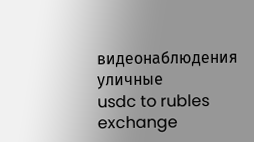видеонаблюдения уличные
usdc to rubles exchange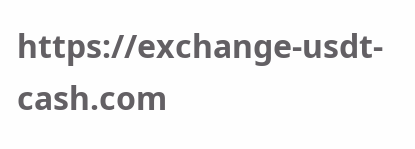https://exchange-usdt-cash.com